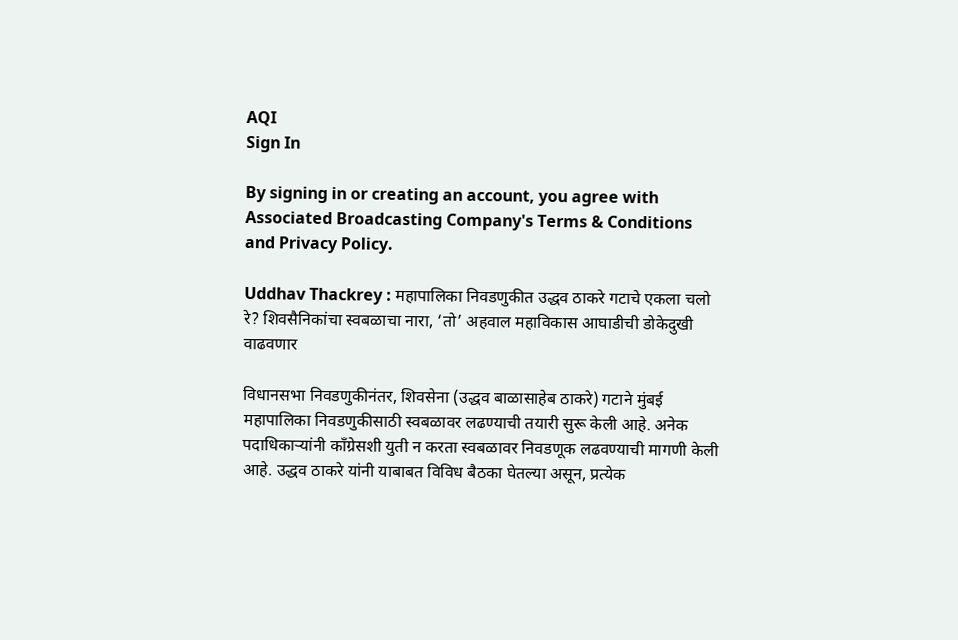AQI
Sign In

By signing in or creating an account, you agree with Associated Broadcasting Company's Terms & Conditions and Privacy Policy.

Uddhav Thackrey : महापालिका निवडणुकीत उद्धव ठाकरे गटाचे एकला चलो रे? शिवसैनिकांचा स्वबळाचा नारा, ‘तो’ अहवाल महाविकास आघाडीची डोकेदुखी वाढवणार

विधानसभा निवडणुकीनंतर, शिवसेना (उद्धव बाळासाहेब ठाकरे) गटाने मुंबई महापालिका निवडणुकीसाठी स्वबळावर लढण्याची तयारी सुरू केली आहे. अनेक पदाधिकाऱ्यांनी काँग्रेसशी युती न करता स्वबळावर निवडणूक लढवण्याची मागणी केली आहे. उद्धव ठाकरे यांनी याबाबत विविध बैठका घेतल्या असून, प्रत्येक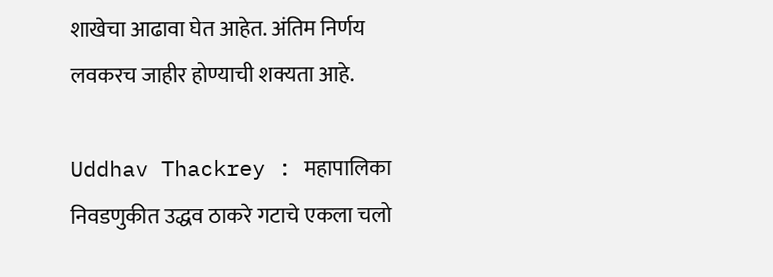शाखेचा आढावा घेत आहेत. अंतिम निर्णय लवकरच जाहीर होण्याची शक्यता आहे.

Uddhav Thackrey : महापालिका निवडणुकीत उद्धव ठाकरे गटाचे एकला चलो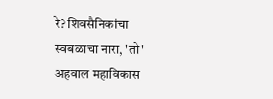रे? शिवसैनिकांचा स्वबळाचा नारा, 'तो' अहवाल महाविकास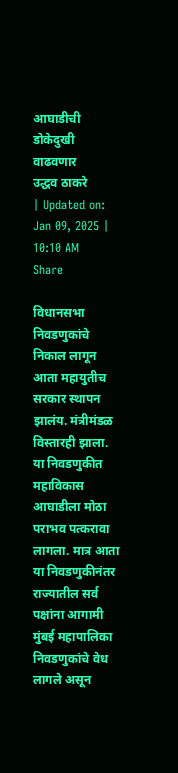आघाडीची डोकेदुखी वाढवणार
उद्धव ठाकरे
| Updated on: Jan 09, 2025 | 10:10 AM
Share

विधानसभा निवडणुकांचे निकाल लागून आता महायुतीच सरकार स्थापन झालंय. मंत्रीमंडळ विस्तारही झाला. या निवडणुकीत महाविकास आघाडीला मोठा पराभव पत्करावा लागला. मात्र आता या निवडणुकीनंतर राज्यातील सर्व पक्षांना आगामी मुंबई महापालिका निवडणुकांचे वेध लागले असून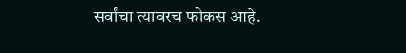सर्वांचा त्यावरच फोकस आहे.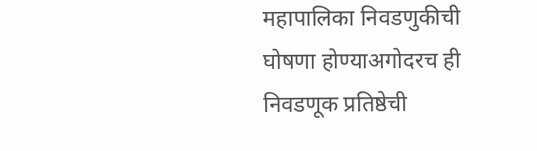महापालिका निवडणुकीची घोषणा होण्याअगोदरच ही निवडणूक प्रतिष्ठेची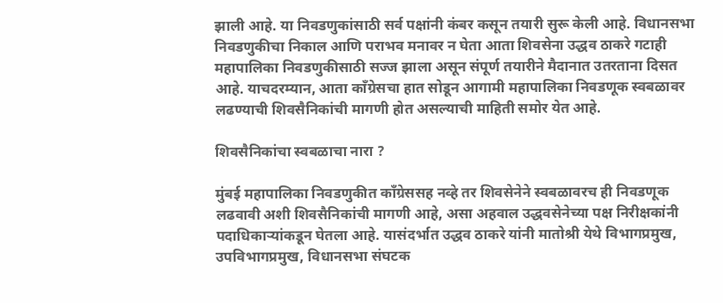झाली आहे. या निवडणुकांसाठी सर्व पक्षांनी कंबर कसून तयारी सुरू केली आहे. विधानसभा निवडणुकीचा निकाल आणि पराभव मनावर न घेता आता शिवसेना उद्धव ठाकरे गटाही महापालिका निवडणुकीसाठी सज्ज झाला असून संपूर्ण तयारीने मैदानात उतरताना दिसत आहे. याचदरम्यान, आता काँग्रेसचा हात सोडून आगामी महापालिका निवडणूक स्वबळावर लढण्याची शिवसैनिकांची मागणी होत असल्याची माहिती समोर येत आहे.

शिवसैनिकांचा स्वबळाचा नारा ?

मुंबई महापालिका निवडणुकीत काँग्रेससह नव्हे तर शिवसेनेने स्वबळावरच ही निवडणूक लढवावी अशी शिवसैनिकांची मागणी आहे, असा अहवाल उद्धवसेनेच्या पक्ष निरीक्षकांनी पदाधिकाऱ्यांकडून घेतला आहे. यासंदर्भात उद्धव ठाकरे यांनी मातोश्री येथे विभागप्रमुख, उपविभागप्रमुख, विधानसभा संघटक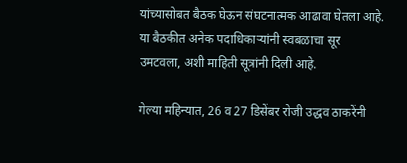यांच्यासोबत बैठक घेऊन संघटनात्मक आढावा घेतला आहे. या बैठकीत अनेक पदाधिकाऱ्यांनी स्वबळाचा सूर उमटवला, अशी माहिती सूत्रांनी दिली आहे.

गेल्या महिन्यात, 26 व 27 डिसेंबर रोजी उद्धव ठाकरेंनी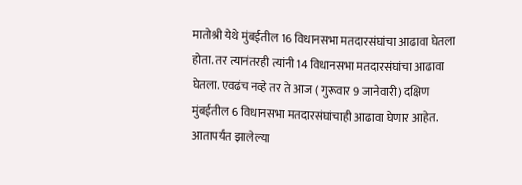मातोश्री येथे मुंबईतील 16 विधानसभा मतदारसंघांचा आढावा घेतला होता. तर त्यानंतरही त्यांनी 14 विधानसभा मतदारसंघांचा आढावा घेतला. एवढंच नव्हे तर ते आज ( गुरूवार 9 जानेवारी) दक्षिण मुंबईतील 6 विधानसभा मतदारसंघांचाही आढावा घेणार आहेत. आतापर्यंत झालेल्या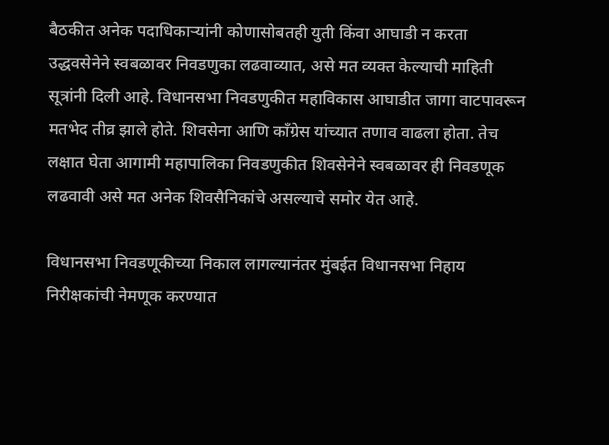बैठकीत अनेक पदाधिकाऱ्यांनी कोणासोबतही युती किंवा आघाडी न करता उद्धवसेनेने स्वबळावर निवडणुका लढवाव्यात, असे मत व्यक्त केल्याची माहिती सूत्रांनी दिली आहे. विधानसभा निवडणुकीत महाविकास आघाडीत जागा वाटपावरून मतभेद तीव्र झाले होते. शिवसेना आणि काँग्रेस यांच्यात तणाव वाढला होता. तेच लक्षात घेता आगामी महापालिका निवडणुकीत शिवसेनेने स्वबळावर ही निवडणूक लढवावी असे मत अनेक शिवसैनिकांचे असल्याचे समोर येत आहे.

विधानसभा निवडणूकीच्या निकाल लागल्यानंतर मुंबईत विधानसभा निहाय निरीक्षकांची नेमणूक करण्यात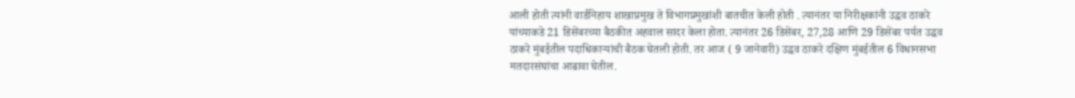आली होती त्यांनी वार्डनिहाय शाखाप्रमुख ते विभागप्रमुखांशी बातचीत केली होती . त्यानंतर या निरीक्षकांनी उद्धव ठाकरे यांच्याकडे 21 डिसेंबरच्या बैठकीत अहवाल सादर केला होता. त्यानंतर 26 डिसेंबर, 27,28 आणि 29 डिसेंबर पर्यत उद्धव ठाकरे मुंबईतील पदाधिकाऱ्यांची बैठक घेतली होती. तर आज ( 9 जानेवारी) उद्धव ठाकरे दक्षिण मुंबईतील 6 विधानसभा मतदारसंघांचा आढावा घेतील.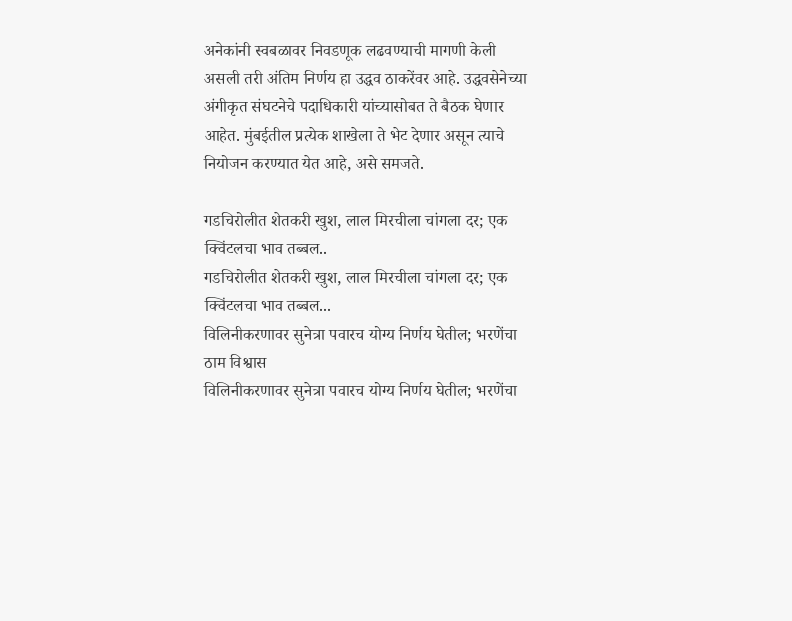अनेकांनी स्वबळावर निवडणूक लढवण्याची मागणी केली असली तरी अंतिम निर्णय हा उद्धव ठाकरेंवर आहे. उद्धवसेनेच्या अंगीकृत संघटनेचे पदाधिकारी यांच्यासोबत ते बैठक घेणार आहेत. मुंबईतील प्रत्येक शाखेला ते भेट देणार असून त्याचे नियोजन करण्यात येत आहे, असे समजते.

गडचिरोलीत शेतकरी खुश, लाल मिरचीला चांगला दर; एक क्विंटलचा भाव तब्बल..
गडचिरोलीत शेतकरी खुश, लाल मिरचीला चांगला दर; एक क्विंटलचा भाव तब्बल...
विलिनीकरणावर सुनेत्रा पवारच योग्य निर्णय घेतील; भरणेंचा ठाम विश्वास
विलिनीकरणावर सुनेत्रा पवारच योग्य निर्णय घेतील; भरणेंचा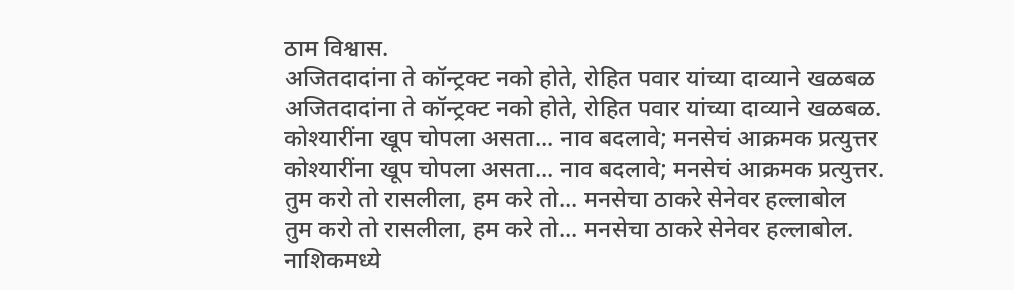ठाम विश्वास.
अजितदादांना ते कॉन्ट्रक्ट नको होते, रोहित पवार यांच्या दाव्याने खळबळ
अजितदादांना ते कॉन्ट्रक्ट नको होते, रोहित पवार यांच्या दाव्याने खळबळ.
कोश्यारींना खूप चोपला असता... नाव बदलावे; मनसेचं आक्रमक प्रत्युत्तर
कोश्यारींना खूप चोपला असता... नाव बदलावे; मनसेचं आक्रमक प्रत्युत्तर.
तुम करो तो रासलीला, हम करे तो... मनसेचा ठाकरे सेनेवर हल्लाबोल
तुम करो तो रासलीला, हम करे तो... मनसेचा ठाकरे सेनेवर हल्लाबोल.
नाशिकमध्ये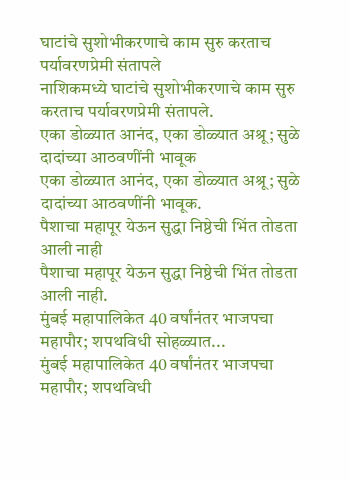घाटांचे सुशोभीकरणाचे काम सुरु करताच पर्यावरणप्रेमी संतापले
नाशिकमध्ये घाटांचे सुशोभीकरणाचे काम सुरु करताच पर्यावरणप्रेमी संतापले.
एका डोळ्यात आनंद, एका डोळ्यात अश्रू; सुळे दादांच्या आठवणींनी भावूक
एका डोळ्यात आनंद, एका डोळ्यात अश्रू; सुळे दादांच्या आठवणींनी भावूक.
पैशाचा महापूर येऊन सुद्धा निष्ठेची भिंत तोडता आली नाही
पैशाचा महापूर येऊन सुद्धा निष्ठेची भिंत तोडता आली नाही.
मुंबई महापालिकेत 40 वर्षांनंतर भाजपचा महापौर; शपथविधी सोहळ्यात...
मुंबई महापालिकेत 40 वर्षांनंतर भाजपचा महापौर; शपथविधी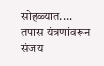सोहळ्यात....
तपास यंत्रणांवरून संजय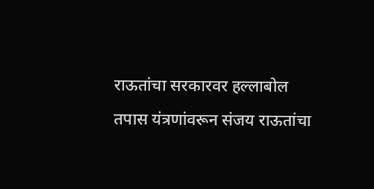राऊतांचा सरकारवर हल्लाबोल
तपास यंत्रणांवरून संजय राऊतांचा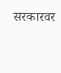सरकारवर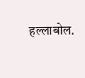हल्लाबोल.